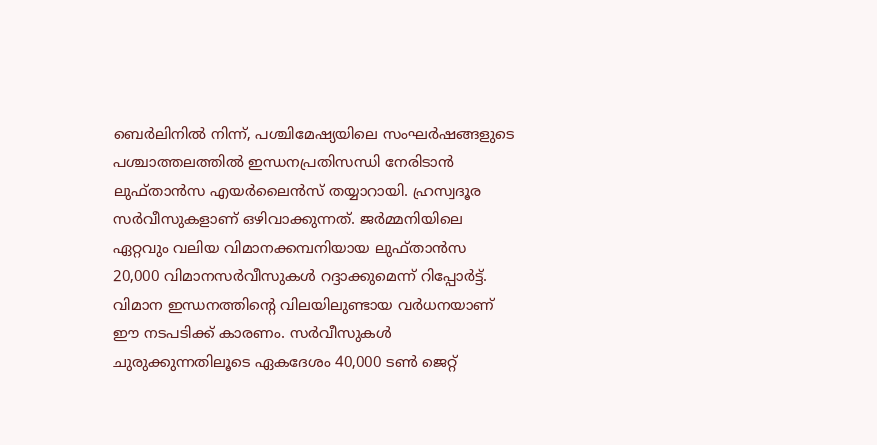ബെർലിനിൽ നിന്ന്, പശ്ചിമേഷ്യയിലെ സംഘർഷങ്ങളുടെ പശ്ചാത്തലത്തിൽ ഇന്ധനപ്രതിസന്ധി നേരിടാൻ ലുഫ്താൻസ എയർലൈൻസ് തയ്യാറായി. ഹ്രസ്വദൂര സർവീസുകളാണ് ഒഴിവാക്കുന്നത്. ജർമ്മനിയിലെ ഏറ്റവും വലിയ വിമാനക്കമ്പനിയായ ലുഫ്താൻസ 20,000 വിമാനസർവീസുകൾ റദ്ദാക്കുമെന്ന് റിപ്പോർട്ട്. വിമാന ഇന്ധനത്തിന്റെ വിലയിലുണ്ടായ വർധനയാണ് ഈ നടപടിക്ക് കാരണം. സർവീസുകൾ ചുരുക്കുന്നതിലൂടെ ഏകദേശം 40,000 ടൺ ജെറ്റ്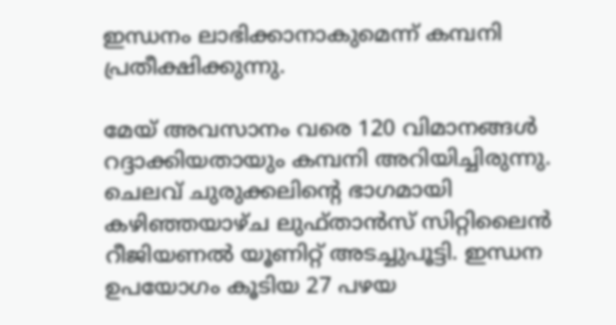ഇന്ധനം ലാഭിക്കാനാകുമെന്ന് കമ്പനി പ്രതീക്ഷിക്കുന്നു.

മേയ് അവസാനം വരെ 120 വിമാനങ്ങൾ റദ്ദാക്കിയതായും കമ്പനി അറിയിച്ചിരുന്നു. ചെലവ് ചുരുക്കലിന്റെ ഭാഗമായി കഴിഞ്ഞയാഴ്ച ലുഫ്താൻസ് സിറ്റിലൈൻ റീജിയണൽ യൂണിറ്റ് അടച്ചുപൂട്ടി. ഇന്ധന ഉപയോഗം കൂടിയ 27 പഴയ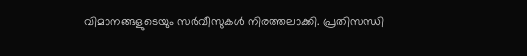വിമാനങ്ങളുടെയും സർവീസുകൾ നിരത്തലാക്കി. പ്രതിസന്ധി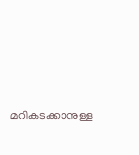മറികടക്കാനുള്ള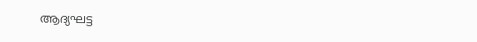ആദ്യഘട്ട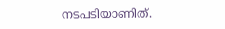നടപടിയാണിത്.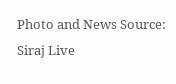Photo and News Source: Siraj Live